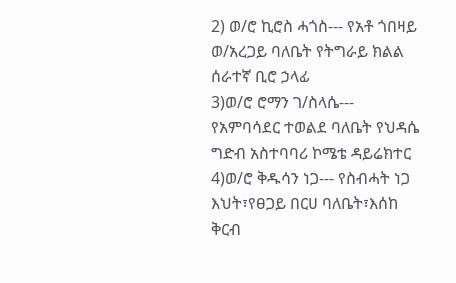2) ወ/ሮ ኪሮስ ሓጎስ--- የአቶ ጎበዛይ ወ/አረጋይ ባለቤት የትግራይ ክልል ሰራተኛ ቢሮ ኃላፊ
3)ወ/ሮ ሮማን ገ/ስላሴ--- የአምባሳደር ተወልደ ባለቤት የህዳሴ ግድብ አስተባባሪ ኮሜቴ ዳይሬክተር
4)ወ/ሮ ቅዱሳን ነጋ--- የስብሓት ነጋ እህት፣የፀጋይ በርሀ ባለቤት፣እሰከ ቅርብ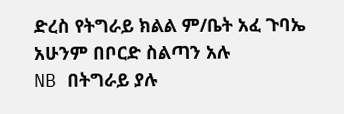ድረስ የትግራይ ክልል ም/ቤት አፈ ጉባኤ አሁንም በቦርድ ስልጣን አሉ
NB በትግራይ ያሉ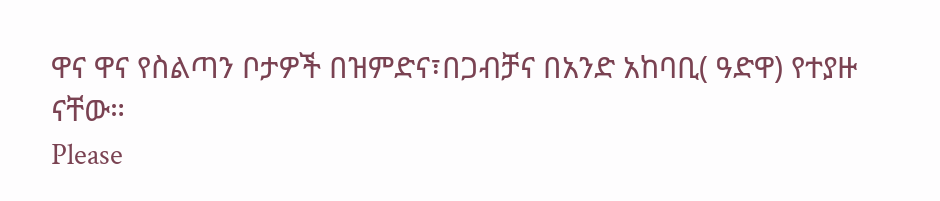ዋና ዋና የስልጣን ቦታዎች በዝምድና፣በጋብቻና በአንድ አከባቢ( ዓድዋ) የተያዙ ናቸው።
Please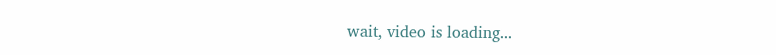wait, video is loading...